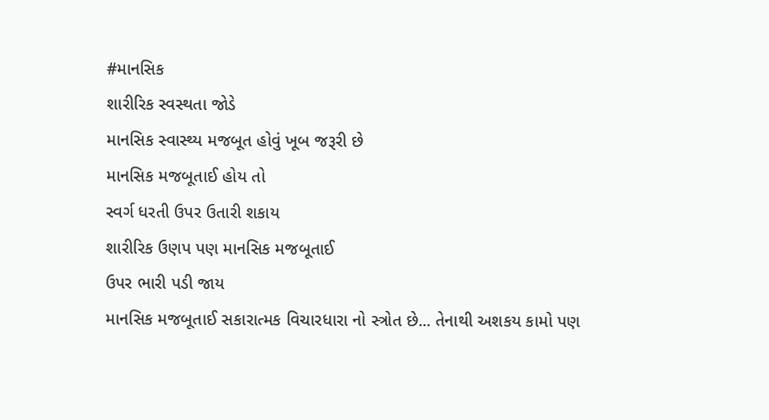#માનસિક
શારીરિક સ્વસ્થતા જોડે
માનસિક સ્વાસ્થ્ય મજબૂત હોવું ખૂબ જરૂરી છે
માનસિક મજબૂતાઈ હોય તો
સ્વર્ગ ધરતી ઉપર ઉતારી શકાય
શારીરિક ઉણપ પણ માનસિક મજબૂતાઈ
ઉપર ભારી પડી જાય
માનસિક મજબૂતાઈ સકારાત્મક વિચારધારા નો સ્ત્રોત છે... તેનાથી અશકય કામો પણ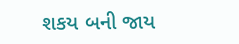શકય બની જાય